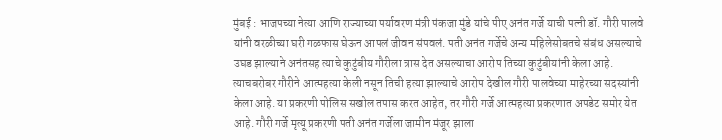मुंबई : भाजपच्या नेत्या आणि राज्याच्या पर्यावरण मंत्री पंकजा मुंडे यांचे पीए अनंत गर्जे याची पत्नी डॉ. गौरी पालवे यांनी वरळीच्या घरी गळफास घेऊन आपलं जीवन संपवलं. पती अनंत गर्जेचे अन्य महिलेसोबतचे संबंध असल्याचे उघड झाल्याने अनंतसह त्याचे कुटुंबीय गौरीला त्रास देत असल्याचा आरोप तिच्या कुटुंबीयांनी केला आहे. त्याचबरोबर गौरीने आत्महत्या केली नसून तिची हत्या झाल्याचे आरोप देखील गौरी पालवेच्या माहेरच्या सदस्यांनी केला आहे. या प्रकरणी पोलिस सखोल तपास करत आहेत, तर गौरी गर्जे आत्महत्या प्रकरणात अपडेट समोर येत आहे. गौरी गर्जे मृत्यू प्रकरणी पती अनंत गर्जेला जामीन मंजूर झाला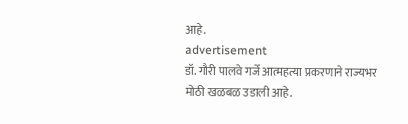आहे.
advertisement
डॉ. गौरी पालवे गर्जे आत्महत्या प्रकरणाने राज्यभर मोठी खळबळ उडाली आहे.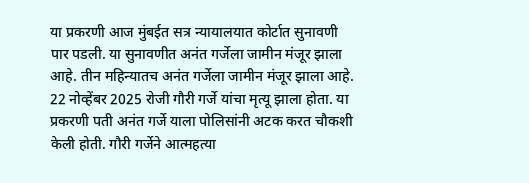या प्रकरणी आज मुंबईत सत्र न्यायालयात कोर्टात सुनावणी पार पडली. या सुनावणीत अनंत गर्जेला जामीन मंजूर झाला आहे. तीन महिन्यातच अनंत गर्जेला जामीन मंजूर झाला आहे. 22 नोव्हेंबर 2025 रोजी गौरी गर्जे यांचा मृत्यू झाला होता. या प्रकरणी पती अनंत गर्जे याला पोलिसांनी अटक करत चौकशी केली होती. गौरी गर्जेने आत्महत्या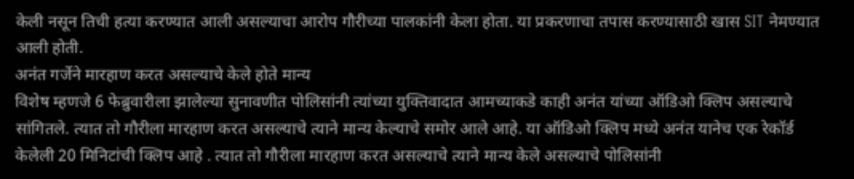केली नसून तिची हत्या करण्यात आली असल्याचा आरोप गौरीच्या पालकांनी केला होता. या प्रकरणाचा तपास करण्यासाठी खास SIT नेमण्यात आली होती.
अनंत गर्जेने मारहाण करत असल्याचे केले होते मान्य
विशेष म्हणजे 6 फेब्रुवारीला झालेल्या सुनावणीत पोलिसांनी त्यांच्या युक्तिवादात आमच्याकडे काही अनंत यांच्या ऑडिओ क्लिप असल्याचे सांगितले. त्यात तो गौरीला मारहाण करत असल्याचे त्याने मान्य केल्याचे समोर आले आहे. या ऑडिओ क्लिप मध्ये अनंत यानेच एक रेकॉर्ड केलेली 20 मिनिटांची क्लिप आहे . त्यात तो गौरीला मारहाण करत असल्याचे त्याने मान्य केले असल्याचे पोलिसांनी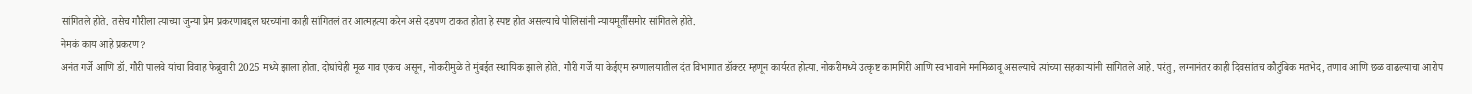सांगितले होते. तसेच गौरीला त्याच्या जुन्या प्रेम प्रकरणाबद्दल घरच्यांना काही सांगितलं तर आत्महत्या करेन असे दडपण टाकत होता हे स्पष्ट होत असल्याचे पोलिसांनी न्यायमूर्तींसमोर सांगितले होते.
नेमकं काय आहे प्रकरण?
अनंत गर्जे आणि डॉ. गौरी पालवे यांचा विवाह फेब्रुवारी 2025 मध्ये झाला होता. दोघांचेही मूळ गाव एकच असून, नोकरीमुळे ते मुंबईत स्थायिक झाले होते. गौरी गर्जे या केईएम रुग्णालयातील दंत विभागात डॉक्टर म्हणून कार्यरत होत्या. नोकरीमध्ये उत्कृष्ट कामगिरी आणि स्वभावाने मनमिळावू असल्याचे त्यांच्या सहकाऱ्यांनी सांगितले आहे. परंतु, लग्नानंतर काही दिवसांतच कौटुंबिक मतभेद, तणाव आणि छळ वाढल्याचा आरोप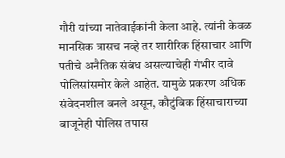गौरी यांच्या नातेवाईकांनी केला आहे. त्यांनी केवळ मानसिक त्रासच नव्हे तर शारीरिक हिंसाचार आणि पतीचे अनैतिक संबंध असल्याचेही गंभीर दावे पोलिसांसमोर केले आहेत. यामुळे प्रकरण अधिक संवेदनशील बनले असून, कौटुंबिक हिंसाचाराच्या बाजूनेही पोलिस तपास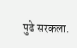पुढे सरकला.